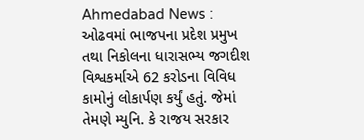Ahmedabad News : ઓઢવમાં ભાજપના પ્રદેશ પ્રમુખ તથા નિકોલના ધારાસભ્ય જગદીશ વિશ્વકર્માએ 62 કરોડના વિવિધ કામોનું લોકાર્પણ કર્યું હતું. જેમાં તેમણે મ્યુનિ. કે રાજય સરકાર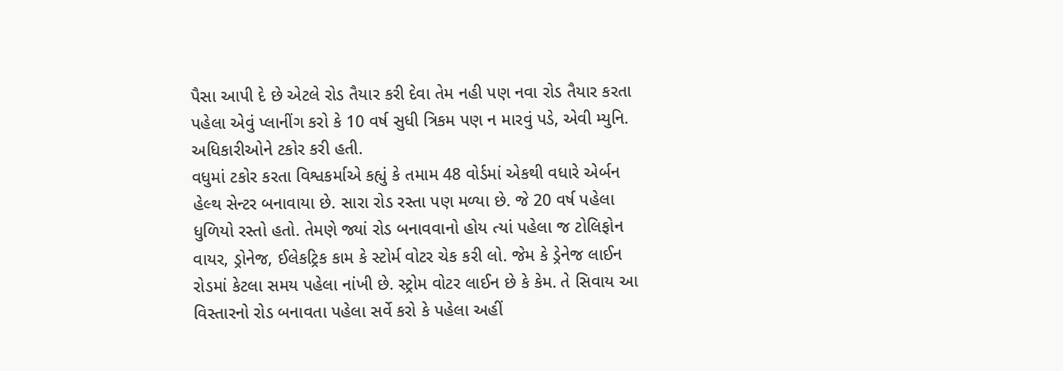પૈસા આપી દે છે એટલે રોડ તૈયાર કરી દેવા તેમ નહી પણ નવા રોડ તૈયાર કરતા પહેલા એવું પ્લાનીંગ કરો કે 10 વર્ષ સુધી ત્રિકમ પણ ન મારવું પડે, એવી મ્યુનિ. અધિકારીઓને ટકોર કરી હતી.
વધુમાં ટકોર કરતા વિશ્વકર્માએ કહ્યું કે તમામ 48 વોર્ડમાં એકથી વધારે એર્બન હેલ્થ સેન્ટર બનાવાયા છે. સારા રોડ રસ્તા પણ મળ્યા છે. જે 20 વર્ષ પહેલા ધુળિયો રસ્તો હતો. તેમણે જ્યાં રોડ બનાવવાનો હોય ત્યાં પહેલા જ ટોલિફોન વાયર, ડ્રોનેજ, ઈલેકટ્રિક કામ કે સ્ટોર્મ વોટર ચેક કરી લો. જેમ કે ડ્રેનેજ લાઈન રોડમાં કેટલા સમય પહેલા નાંખી છે. સ્ટ્રોમ વોટર લાઈન છે કે કેમ. તે સિવાય આ વિસ્તારનો રોડ બનાવતા પહેલા સર્વે કરો કે પહેલા અહીં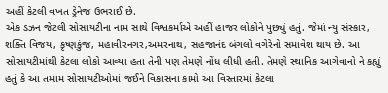અહીં કેટલી વખત ડ્રેનેજ ઉભરાઈ છે.
એક ડઝન જેટલી સોસાયટીના નામ સાથે વિશ્વકર્માએ અહીં હાજર લોકોને પુછ્યું હતું. જેમાં ન્યુ સંસ્કાર, શક્તિ વિજય, કૃષ્ણકુંજ, મહાવીરનગર,અમરનાથ, સહજાનંદ બંગલો વગેરેનો સમાવેશ થાય છે. આ સોસાયટીમાંથી કેટલા લોકો આવ્યા હતા તેની પણ તેમણે નોંધ લીધી હતી. તેમણે સ્થાનિક આગેવાનો ને કહ્યું હતું કે આ તમામ સોસાયટીઓમાં જઈને વિકાસના કામો આ વિસ્તારમાં કેટલા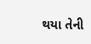થયા તેની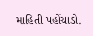માહિતી પહોંચાડો.